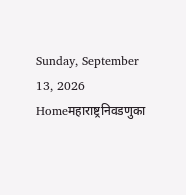Sunday, September 13, 2026
Homeमहाराष्ट्रनिवडणुका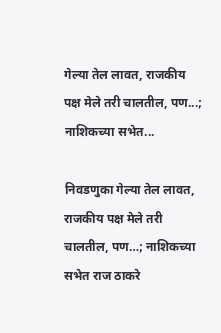गेल्या तेल लावत, राजकीय पक्ष मेले तरी चालतील, पण...; नाशिकच्या सभेत...

निवडणुका गेल्या तेल लावत, राजकीय पक्ष मेले तरी चालतील, पण…; नाशिकच्या सभेत राज ठाकरे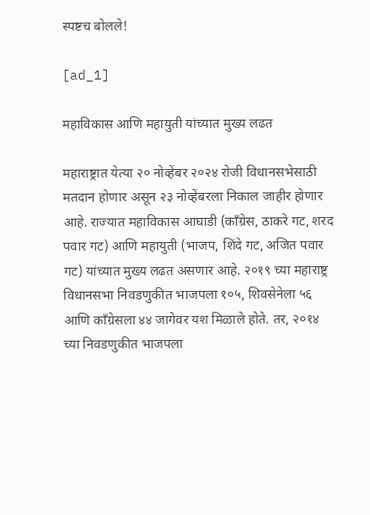स्पष्टच बोलले!

[ad_1]

महाविकास आणि महायुती यांच्यात मुख्य लढत

महाराष्ट्रात येत्या २० नोव्हेंबर २०२४ रोजी विधानसभेसाठी मतदान होणार असून २३ नोव्हेंबरला निकाल जाहीर होणार आहे. राज्यात महाविकास आघाडी (काँग्रेस, ठाकरे गट, शरद पवार गट) आणि महायुती (भाजप, शिंदे गट, अजित पवार गट) यांच्यात मुख्य लढत असणार आहे. २०१९ च्या महाराष्ट्र विधानसभा निवडणुकीत भाजपला १०५, शिवसेनेला ५६ आणि काँग्रेसला ४४ जागेवर यश मिळाले होते. तर, २०१४ च्या निवडणुकीत भाजपला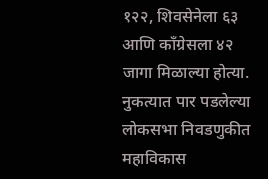१२२, शिवसेनेला ६३ आणि काँग्रेसला ४२ जागा मिळाल्या होत्या. नुकत्यात पार पडलेल्या लोकसभा निवडणुकीत महाविकास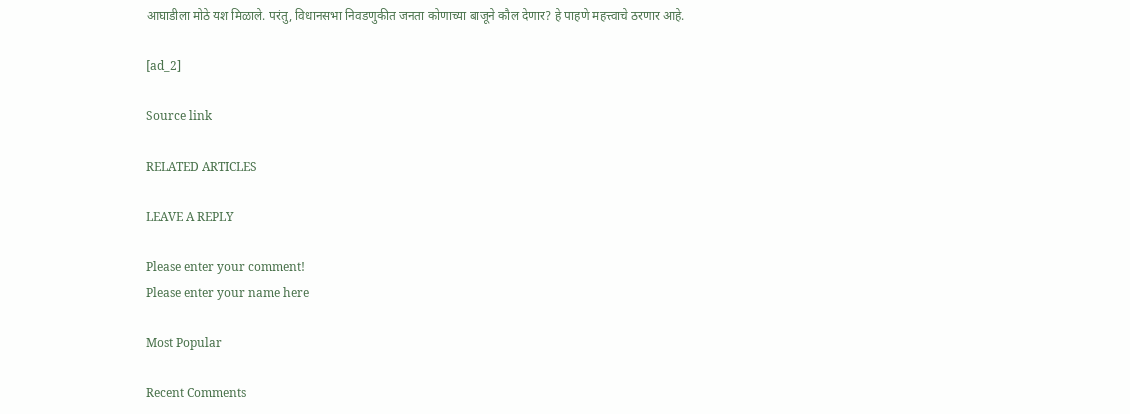आघाडीला मोठे यश मिळाले. परंतु, विधानसभा निवडणुकीत जनता कोणाच्या बाजूने कौल देणार? हे पाहणे महत्त्वाचे ठरणार आहे.

[ad_2]

Source link

RELATED ARTICLES

LEAVE A REPLY

Please enter your comment!
Please enter your name here

Most Popular

Recent Comments